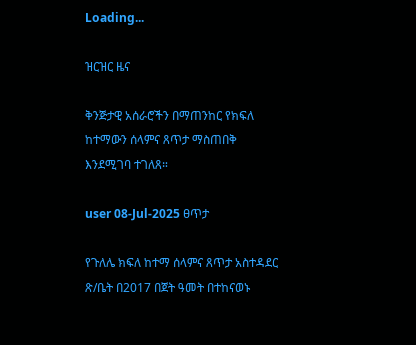Loading...

ዝርዝር ዜና

ቅንጅታዊ አሰራሮችን በማጠንከር የክፍለ ከተማውን ሰላምና ጸጥታ ማስጠበቅ እንደሚገባ ተገለጸ።

user 08-Jul-2025 ፀጥታ

የጉለሌ ክፍለ ከተማ ሰላምና ጸጥታ አስተዳደር ጽ/ቤት በ2017 በጀት ዓመት በተከናወኑ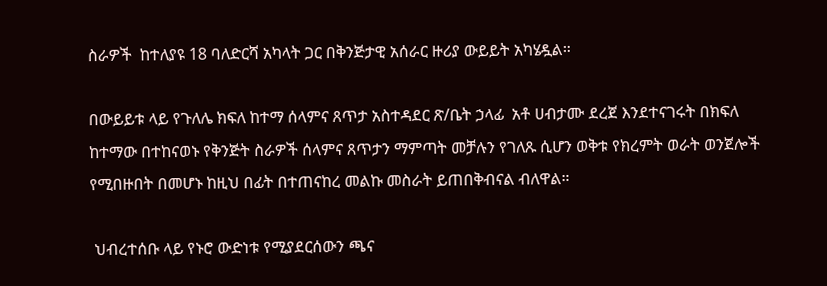ስራዎች  ከተለያዩ 18 ባለድርሻ አካላት ጋር በቅንጅታዊ አሰራር ዙሪያ ውይይት አካሄዷል።

በውይይቱ ላይ የጉለሌ ክፍለ ከተማ ሰላምና ጸጥታ አስተዳደር ጽ/ቤት ኃላፊ  አቶ ሀብታሙ ደረጀ እንደተናገሩት በክፍለ ከተማው በተከናወኑ የቅንጅት ስራዎች ሰላምና ጸጥታን ማምጣት መቻሉን የገለጹ ሲሆን ወቅቱ የክረምት ወራት ወንጀሎች የሚበዙበት በመሆኑ ከዚህ በፊት በተጠናከረ መልኩ መስራት ይጠበቅብናል ብለዋል።

 ህብረተሰቡ ላይ የኑሮ ውድነቱ የሚያደርሰውን ጫና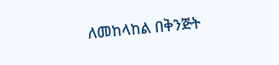ለመከላከል በቅንጅት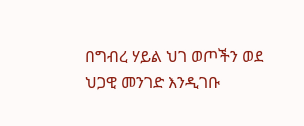በግብረ ሃይል ህገ ወጦችን ወደ ህጋዊ መንገድ እንዲገቡ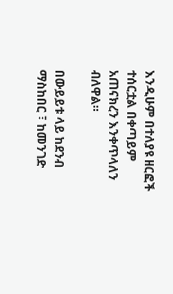እንዲሁም በተለያዩ ዘርፎች ተሰርቷል በቀጣይም አጠናክረን እንቀጥላለን ብለዋል።

በውይይቱ ላይ ከደንብ ማስከበር ፣ ከመንገድ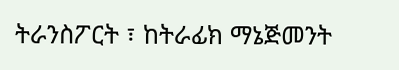ትራንስፖርት ፣ ከትራፊክ ማኔጅመንት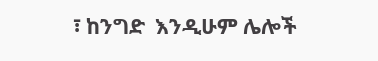፣ ከንግድ  እንዲሁም ሌሎች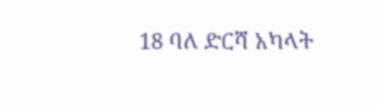18 ባለ ድርሻ አካላት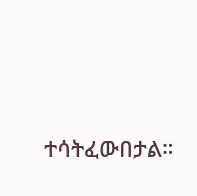ተሳትፈውበታል።